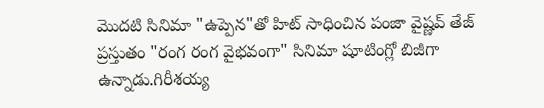మొదటి సినిమా "ఉప్పెన"తో హిట్ సాధించిన పంజా వైష్ణవ్ తేజ్ ప్రస్తుతం "రంగ రంగ వైభవంగా" సినిమా షూటింగ్లో బిజీగా ఉన్నాడు.గిరీశయ్య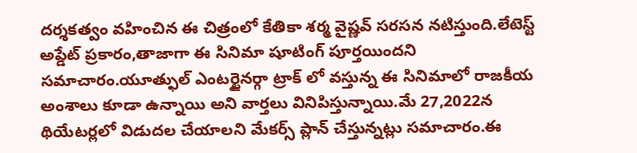దర్శకత్వం వహించిన ఈ చిత్రంలో కేతికా శర్మ వైష్ణవ్ సరసన నటిస్తుంది.లేటెస్ట్ అప్డేట్ ప్రకారం,తాజాగా ఈ సినిమా షూటింగ్ పూర్తయిందని సమాచారం.యూత్ఫుల్ ఎంటర్టైనర్గా ట్రాక్ లో వస్తున్న ఈ సినిమాలో రాజకీయ అంశాలు కూడా ఉన్నాయి అని వార్తలు వినిపిస్తున్నాయి.మే 27,2022న థియేటర్లలో విడుదల చేయాలని మేకర్స్ ప్లాన్ చేస్తున్నట్లు సమాచారం.ఈ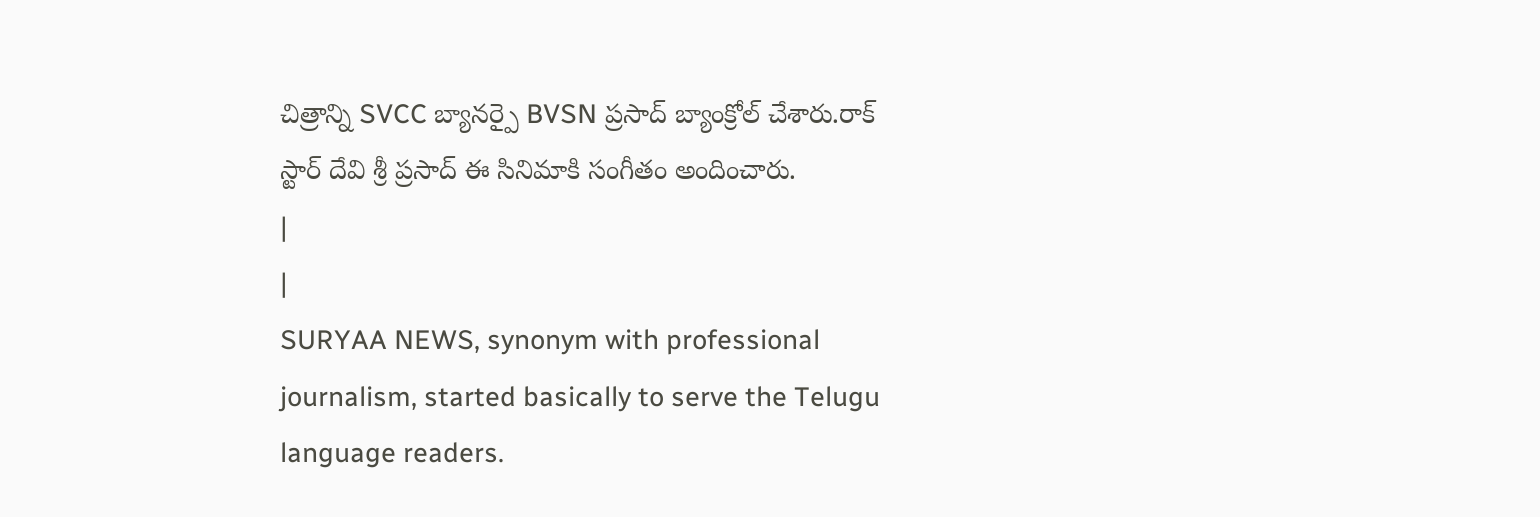చిత్రాన్ని SVCC బ్యానర్పై BVSN ప్రసాద్ బ్యాంక్రోల్ చేశారు.రాక్ స్టార్ దేవి శ్రీ ప్రసాద్ ఈ సినిమాకి సంగీతం అందించారు.
|
|
SURYAA NEWS, synonym with professional journalism, started basically to serve the Telugu language readers.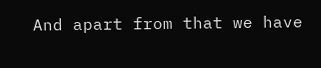And apart from that we have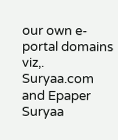our own e-portal domains viz,. Suryaa.com and Epaper Suryaa